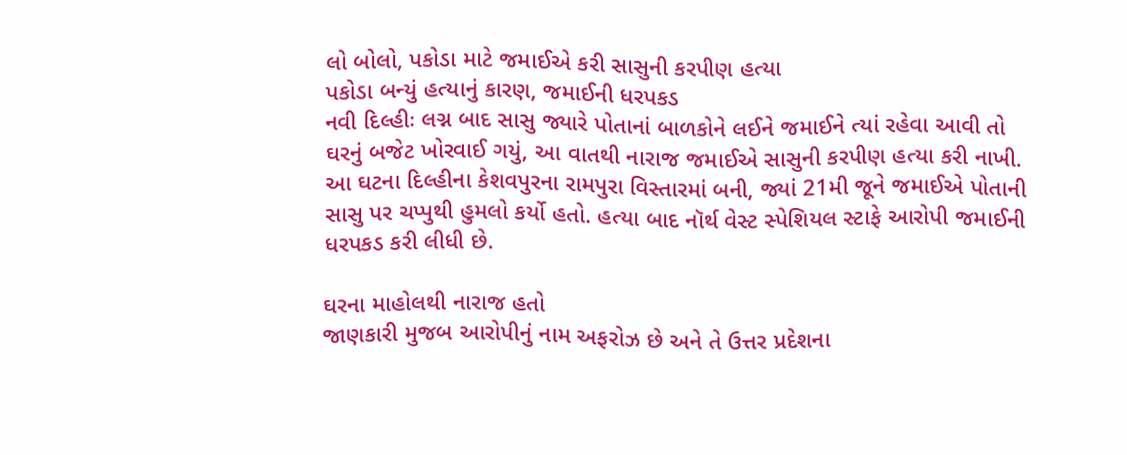લો બોલો, પકોડા માટે જમાઈએ કરી સાસુની કરપીણ હત્યા
પકોડા બન્યું હત્યાનું કારણ, જમાઈની ધરપકડ
નવી દિલ્હીઃ લગ્ન બાદ સાસુ જ્યારે પોતાનાં બાળકોને લઈને જમાઈને ત્યાં રહેવા આવી તો ઘરનું બજેટ ખોરવાઈ ગયું, આ વાતથી નારાજ જમાઈએ સાસુની કરપીણ હત્યા કરી નાખી. આ ઘટના દિલ્હીના કેશવપુરના રામપુરા વિસ્તારમાં બની, જ્યાં 21મી જૂને જમાઈએ પોતાની સાસુ પર ચપ્પુથી હુમલો કર્યો હતો. હત્યા બાદ નૉર્થ વેસ્ટ સ્પેશિયલ સ્ટાફે આરોપી જમાઈની ધરપકડ કરી લીધી છે.

ઘરના માહોલથી નારાજ હતો
જાણકારી મુજબ આરોપીનું નામ અફરોઝ છે અને તે ઉત્તર પ્રદેશના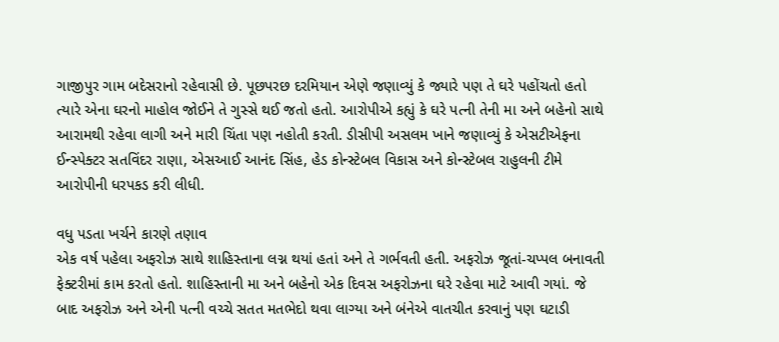ગાજીપુર ગામ બદેસરાનો રહેવાસી છે. પૂછપરછ દરમિયાન એણે જણાવ્યું કે જ્યારે પણ તે ઘરે પહોંચતો હતો ત્યારે એના ઘરનો માહોલ જોઈને તે ગુસ્સે થઈ જતો હતો. આરોપીએ કહ્યું કે ઘરે પત્ની તેની મા અને બહેનો સાથે આરામથી રહેવા લાગી અને મારી ચિંતા પણ નહોતી કરતી. ડીસીપી અસલમ ખાને જણાવ્યું કે એસટીએફના ઈન્સ્પેક્ટર સતવિંદર રાણા, એસઆઈ આનંદ સિંહ, હેડ કોન્સ્ટેબલ વિકાસ અને કોન્સ્ટેબલ રાહુલની ટીમે આરોપીની ધરપકડ કરી લીધી.

વધુ પડતા ખર્ચને કારણે તણાવ
એક વર્ષ પહેલા અફરોઝ સાથે શાહિસ્તાના લગ્ન થયાં હતાં અને તે ગર્ભવતી હતી. અફરોઝ જૂતાં-ચપ્પલ બનાવતી ફેક્ટરીમાં કામ કરતો હતો. શાહિસ્તાની મા અને બહેનો એક દિવસ અફરોઝના ઘરે રહેવા માટે આવી ગયાં. જે બાદ અફરોઝ અને એની પત્ની વચ્ચે સતત મતભેદો થવા લાગ્યા અને બંનેએ વાતચીત કરવાનું પણ ઘટાડી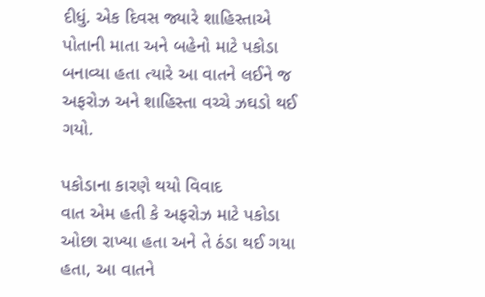દીધું. એક દિવસ જ્યારે શાહિસ્તાએ પોતાની માતા અને બહેનો માટે પકોડા બનાવ્યા હતા ત્યારે આ વાતને લઈને જ અફરોઝ અને શાહિસ્તા વચ્ચે ઝઘડો થઈ ગયો.

પકોડાના કારણે થયો વિવાદ
વાત એમ હતી કે અફરોઝ માટે પકોડા ઓછા રાખ્યા હતા અને તે ઠંડા થઈ ગયા હતા, આ વાતને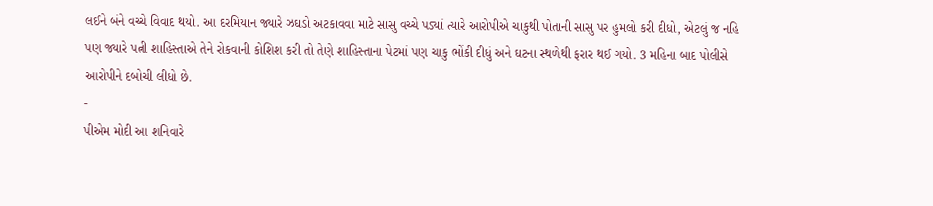લઈને બંને વચ્ચે વિવાદ થયો. આ દરમિયાન જ્યારે ઝઘડો અટકાવવા માટે સાસુ વચ્ચે પડ્યાં ત્યારે આરોપીએ ચાકુથી પોતાની સાસુ પર હુમલો કરી દીધો, એટલું જ નહિ પણ જ્યારે પત્ની શાહિસ્તાએ તેને રોકવાની કોશિશ કરી તો તેણે શાહિસ્તાના પેટમાં પણ ચાકુ ભોંકી દીધું અને ઘટના સ્થળેથી ફરાર થઈ ગયો. 3 મહિના બાદ પોલીસે આરોપીને દબોચી લીધો છે.
-
પીએમ મોદી આ શનિવારે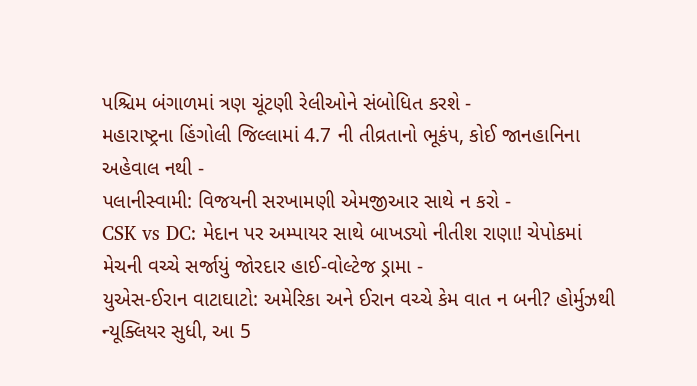પશ્ચિમ બંગાળમાં ત્રણ ચૂંટણી રેલીઓને સંબોધિત કરશે -
મહારાષ્ટ્રના હિંગોલી જિલ્લામાં 4.7 ની તીવ્રતાનો ભૂકંપ, કોઈ જાનહાનિના અહેવાલ નથી -
પલાનીસ્વામી: વિજયની સરખામણી એમજીઆર સાથે ન કરો -
CSK vs DC: મેદાન પર અમ્પાયર સાથે બાખડ્યો નીતીશ રાણા! ચેપોકમાં મેચની વચ્ચે સર્જાયું જોરદાર હાઈ-વોલ્ટેજ ડ્રામા -
યુએસ-ઈરાન વાટાઘાટો: અમેરિકા અને ઈરાન વચ્ચે કેમ વાત ન બની? હોર્મુઝથી ન્યૂક્લિયર સુધી, આ 5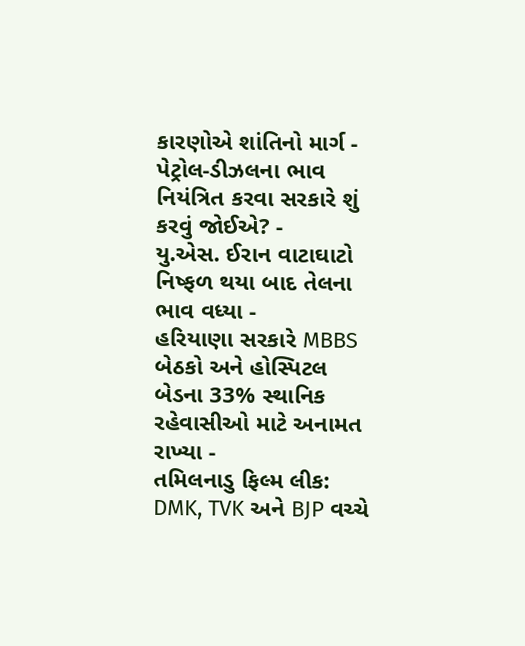કારણોએ શાંતિનો માર્ગ -
પેટ્રોલ-ડીઝલના ભાવ નિયંત્રિત કરવા સરકારે શું કરવું જોઈએ? -
યુ.એસ. ઈરાન વાટાઘાટો નિષ્ફળ થયા બાદ તેલના ભાવ વધ્યા -
હરિયાણા સરકારે MBBS બેઠકો અને હોસ્પિટલ બેડના 33% સ્થાનિક રહેવાસીઓ માટે અનામત રાખ્યા -
તમિલનાડુ ફિલ્મ લીક: DMK, TVK અને BJP વચ્ચે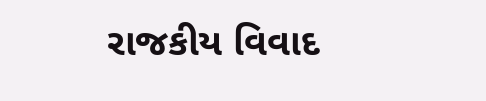રાજકીય વિવાદ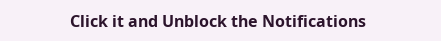Click it and Unblock the Notifications